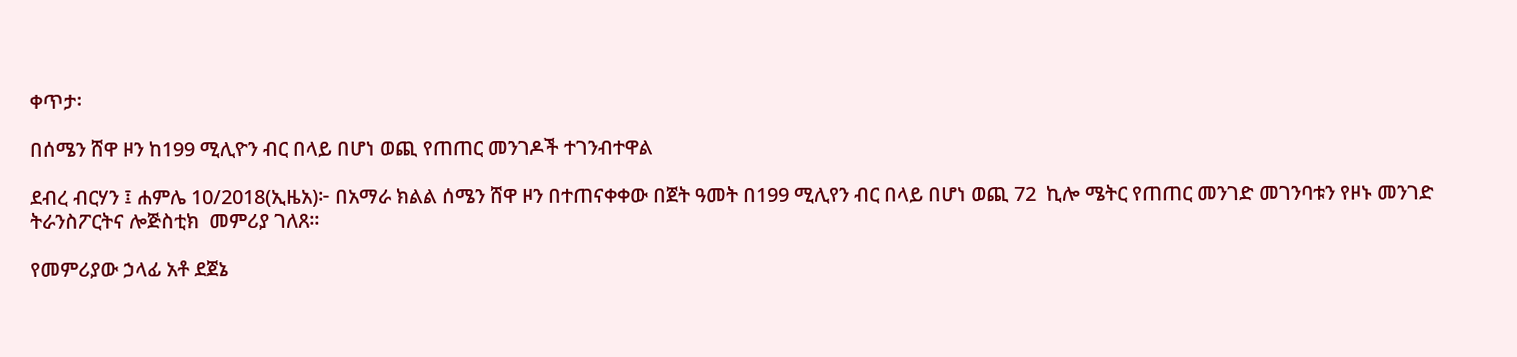ቀጥታ፡

በሰሜን ሸዋ ዞን ከ199 ሚሊዮን ብር በላይ በሆነ ወጪ የጠጠር መንገዶች ተገንብተዋል

ደብረ ብርሃን ፤ ሐምሌ 10/2018(ኢዜአ)፦ በአማራ ክልል ሰሜን ሸዋ ዞን በተጠናቀቀው በጀት ዓመት በ199 ሚሊየን ብር በላይ በሆነ ወጪ 72  ኪሎ ሜትር የጠጠር መንገድ መገንባቱን የዞኑ መንገድ ትራንስፖርትና ሎጅስቲክ  መምሪያ ገለጸ።

የመምሪያው ኃላፊ አቶ ደጀኔ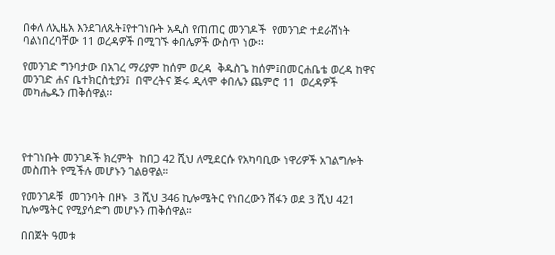በቀለ ለኢዜአ እንደገለጹት፤የተገነቡት አዲስ የጠጠር መንገዶች  የመንገድ ተደራሽነት ባልነበረባቸው 11 ወረዳዎች በሚገኙ ቀበሌዎች ውስጥ ነው፡፡

የመንገድ ግንባታው በአገረ ማሪያም ከሰም ወረዳ  ቅዱስጌ ከሰም፤በመርሐቤቴ ወረዳ ከዋና መንገድ ሐና ቤተክርስቲያን፤  በሞረትና ጅሩ ዲላሞ ቀበሌን ጨምሮ 11  ወረዳዎች  መካሔዱን ጠቅሰዋል፡፡




የተገነቡት መንገዶች ክረምት  ከበጋ 42 ሺህ ለሚደርሱ የአካባቢው ነዋሪዎች አገልግሎት መስጠት የሚችሉ መሆኑን ገልፀዋል።

የመንገዶቹ  መገንባት በዞኑ  3 ሺህ 346 ኪሎሜትር የነበረውን ሽፋን ወደ 3 ሺህ 421 ኪሎሜትር የሚያሳድግ መሆኑን ጠቅሰዋል።

በበጀት ዓመቱ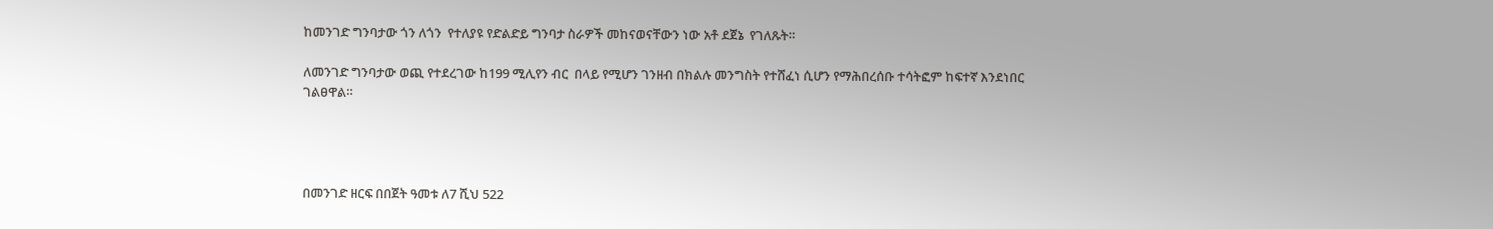ከመንገድ ግንባታው ጎን ለጎን  የተለያዩ የድልድይ ግንባታ ስራዎች መከናወናቸውን ነው አቶ ደጀኔ  የገለጹት።

ለመንገድ ግንባታው ወጪ የተደረገው ከ199 ሚሊየን ብር  በላይ የሚሆን ገንዘብ በክልሉ መንግስት የተሸፈነ ሲሆን የማሕበረሰቡ ተሳትፎም ከፍተኛ እንደነበር  ገልፀዋል።




በመንገድ ዘርፍ በበጀት ዓመቱ ለ7 ሺህ 522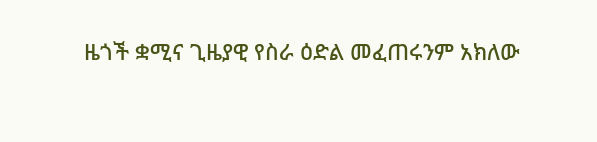ዜጎች ቋሚና ጊዜያዊ የስራ ዕድል መፈጠሩንም አክለው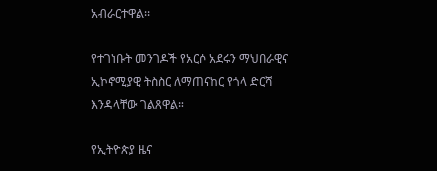አብራርተዋል፡፡

የተገነቡት መንገዶች የአርሶ አደሩን ማህበራዊና ኢኮኖሚያዊ ትስስር ለማጠናከር የጎላ ድርሻ እንዳላቸው ገልጸዋል።

የኢትዮጵያ ዜና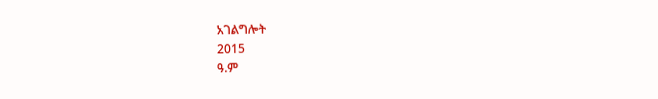አገልግሎት
2015
ዓ.ም